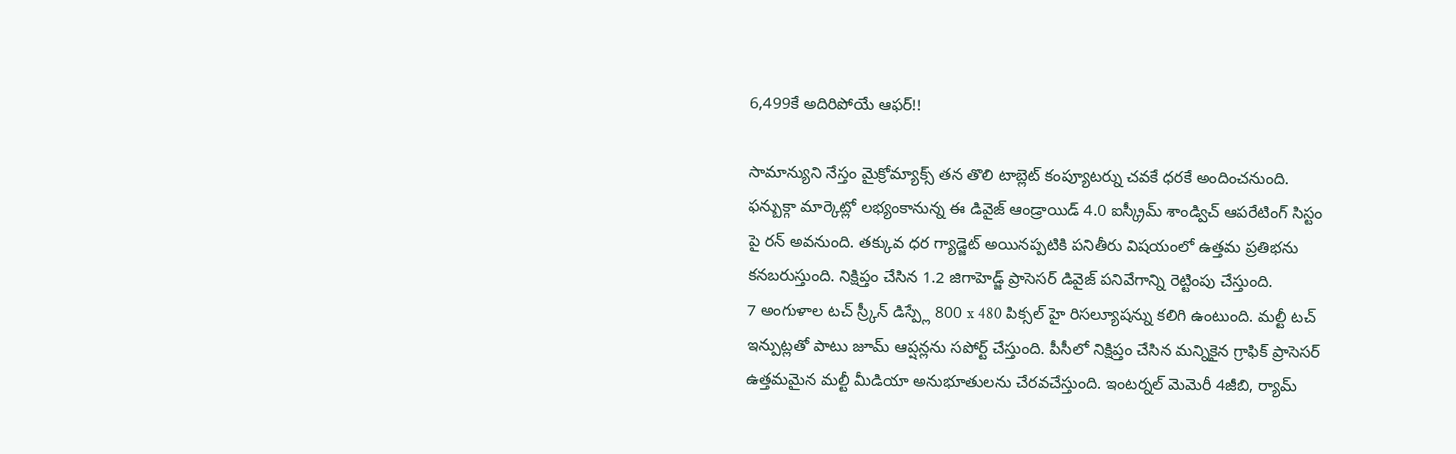6,499కే అదిరిపోయే ఆఫర్!!

సామాన్యుని నేస్తం మైక్రోమ్యాక్స్ తన తొలి టాబ్లెట్ కంప్యూటర్ను చవకే ధరకే అందించనుంది. ఫన్బుక్గా మార్కెట్లో లభ్యంకానున్న ఈ డివైజ్ ఆండ్రాయిడ్ 4.0 ఐస్క్రీమ్ శాండ్విచ్ ఆపరేటింగ్ సిస్టం పై రన్ అవనుంది. తక్కువ ధర గ్యాడ్జెట్ అయినప్పటికి పనితీరు విషయంలో ఉత్తమ ప్రతిభను కనబరుస్తుంది. నిక్షిప్తం చేసిన 1.2 జిగాహెడ్జ్ ప్రాసెసర్ డివైజ్ పనివేగాన్ని రెట్టింపు చేస్తుంది.
7 అంగుళాల టచ్ స్ర్కీన్ డిస్ప్లే 800 x 480 పిక్సల్ హై రిసల్యూషన్ను కలిగి ఉంటుంది. మల్టీ టచ్ ఇన్పుట్లతో పాటు జూమ్ ఆప్షన్లను సపోర్ట్ చేస్తుంది. పీసీలో నిక్షిప్తం చేసిన మన్నికైన గ్రాఫిక్ ప్రాసెసర్ ఉత్తమమైన మల్టీ మీడియా అనుభూతులను చేరవచేస్తుంది. ఇంటర్నల్ మెమెరీ 4జీబి, ర్యామ్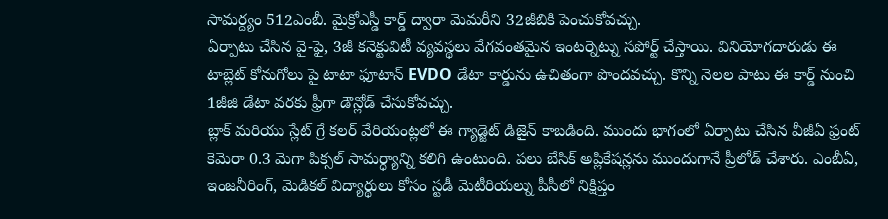సామర్ద్యం 512ఎంబీ. మైక్రోఎస్డీ కార్డ్ ద్వారా మెమరీని 32జీబికి పెంచుకోవచ్చు.
ఏర్పాటు చేసిన వై-ఫై, 3జీ కనెక్టువిటీ వ్యవస్థలు వేగవంతమైన ఇంటర్నెట్ను సపోర్ట్ చేస్తాయి. వినియోగదారుడు ఈ టాబ్లెట్ కోనుగోలు పై టాటా ఫూటాన్ EVDO డేటా కార్డును ఉచితంగా పొందవచ్చు. కొన్ని నెలల పాటు ఈ కార్డ్ నుంచి 1జీజి డేటా వరకు ఫ్రీగా డౌన్లోడ్ చేసుకోవచ్చు.
బ్లాక్ మరియు స్లేట్ గ్రే కలర్ వేరియంట్లలో ఈ గ్యాడ్జెట్ డిజైన్ కాబడింది. ముందు భాగంలో ఏర్పాటు చేసిన వీజీఏ ఫ్రంట్ కెమెరా 0.3 మెగా పిక్సల్ సామర్ధ్యాన్ని కలిగి ఉంటుంది. పలు బేసిక్ అప్లికేషన్లను ముందుగానే ప్రీలోడ్ చేశారు. ఎంబీఏ, ఇంజనీరింగ్, మెడికల్ విద్యార్థులు కోసం స్టడీ మెటీరియల్ను పీసీలో నిక్షిప్తం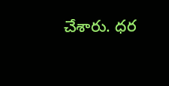చేశారు. ధర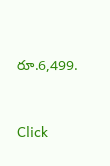రూ.6,499.


Click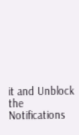it and Unblock the Notifications